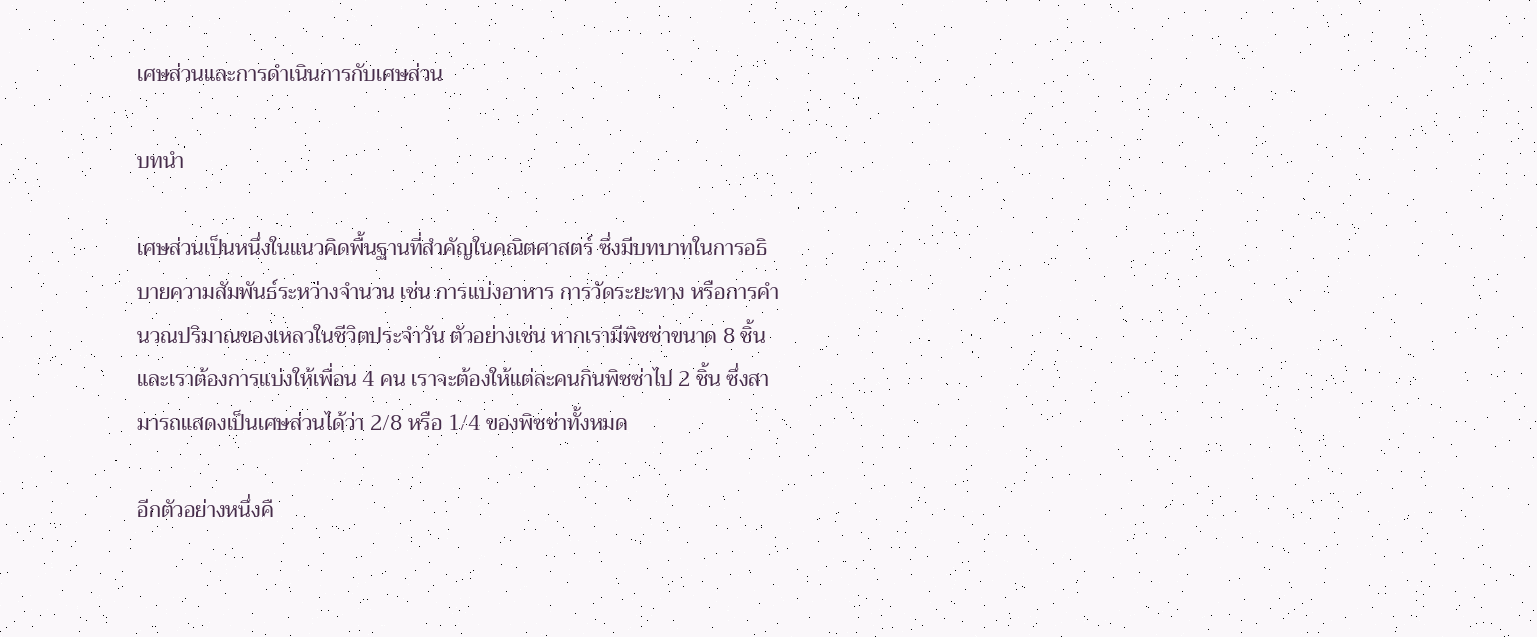เศษส่วนและการดำเนินการกับเศษส่วน

บทนำ

เศษส่วนเป็นหนึ่งในแนวคิดพื้นฐานที่สำคัญในคณิตศาสตร์ ซึ่งมีบทบาทในการอธิบายความสัมพันธ์ระหว่างจำนวน เช่น การแบ่งอาหาร การวัดระยะทาง หรือการคำนวณปริมาณของเหลวในชีวิตประจำวัน ตัวอย่างเช่น หากเรามีพิซซ่าขนาด 8 ชิ้น และเราต้องการแบ่งให้เพื่อน 4 คน เราจะต้องให้แต่ละคนกินพิซซ่าไป 2 ชิ้น ซึ่งสามารถแสดงเป็นเศษส่วนได้ว่า 2/8 หรือ 1/4 ของพิซซ่าทั้งหมด

อีกตัวอย่างหนึ่งคื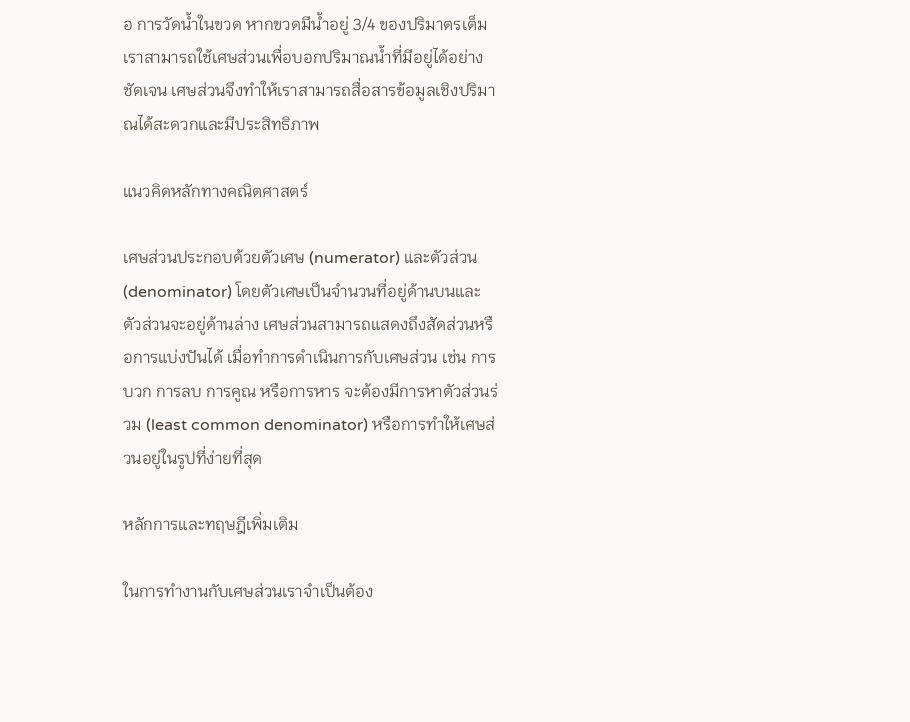อ การวัดน้ำในขวด หากขวดมีน้ำอยู่ 3/4 ของปริมาตรเต็ม เราสามารถใช้เศษส่วนเพื่อบอกปริมาณน้ำที่มีอยู่ได้อย่างชัดเจน เศษส่วนจึงทำให้เราสามารถสื่อสารข้อมูลเชิงปริมาณได้สะดวกและมีประสิทธิภาพ

แนวคิดหลักทางคณิตศาสตร์

เศษส่วนประกอบด้วยตัวเศษ (numerator) และตัวส่วน (denominator) โดยตัวเศษเป็นจำนวนที่อยู่ด้านบนและตัวส่วนจะอยู่ด้านล่าง เศษส่วนสามารถแสดงถึงสัดส่วนหรือการแบ่งปันได้ เมื่อทำการดำเนินการกับเศษส่วน เช่น การบวก การลบ การคูณ หรือการหาร จะต้องมีการหาตัวส่วนร่วม (least common denominator) หรือการทำให้เศษส่วนอยู่ในรูปที่ง่ายที่สุด

หลักการและทฤษฎีเพิ่มเติม

ในการทำงานกับเศษส่วนเราจำเป็นต้อง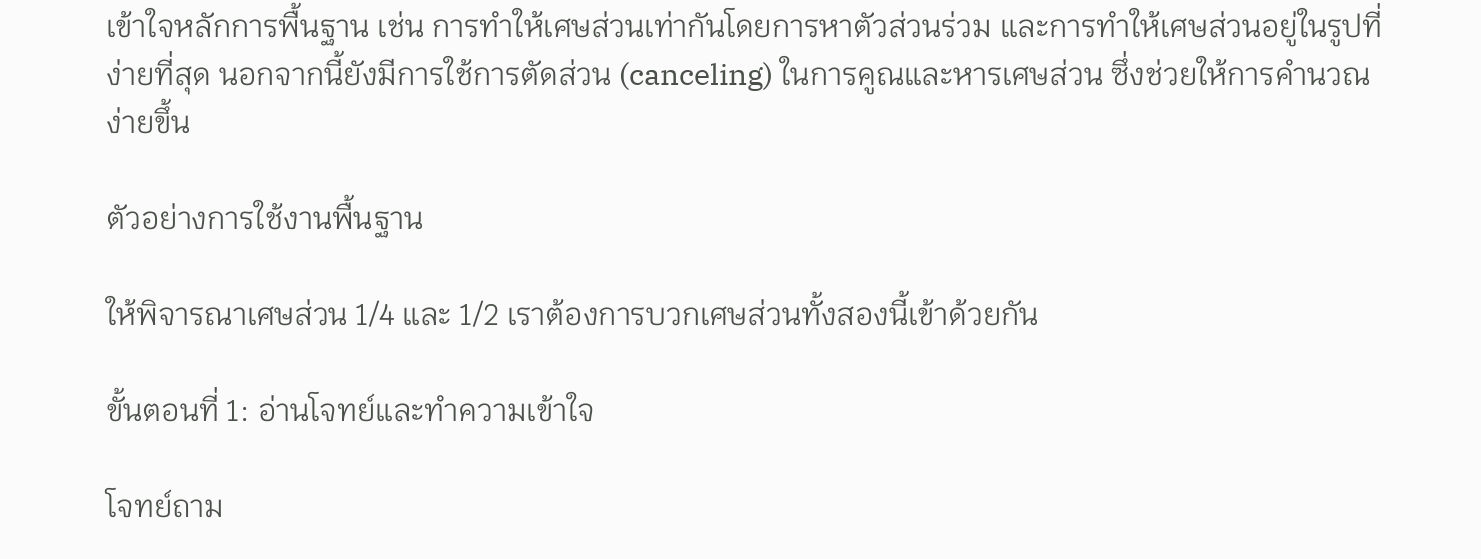เข้าใจหลักการพื้นฐาน เช่น การทำให้เศษส่วนเท่ากันโดยการหาตัวส่วนร่วม และการทำให้เศษส่วนอยู่ในรูปที่ง่ายที่สุด นอกจากนี้ยังมีการใช้การตัดส่วน (canceling) ในการคูณและหารเศษส่วน ซึ่งช่วยให้การคำนวณง่ายขึ้น

ตัวอย่างการใช้งานพื้นฐาน

ให้พิจารณาเศษส่วน 1/4 และ 1/2 เราต้องการบวกเศษส่วนทั้งสองนี้เข้าด้วยกัน

ขั้นตอนที่ 1: อ่านโจทย์และทำความเข้าใจ

โจทย์ถาม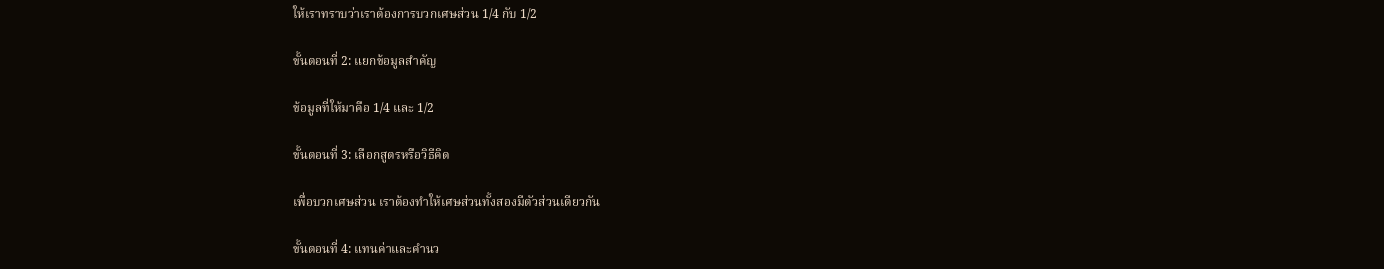ให้เราทราบว่าเราต้องการบวกเศษส่วน 1/4 กับ 1/2

ขั้นตอนที่ 2: แยกข้อมูลสำคัญ

ข้อมูลที่ให้มาคือ 1/4 และ 1/2

ขั้นตอนที่ 3: เลือกสูตรหรือวิธีคิด

เพื่อบวกเศษส่วน เราต้องทำให้เศษส่วนทั้งสองมีตัวส่วนเดียวกัน

ขั้นตอนที่ 4: แทนค่าและคำนว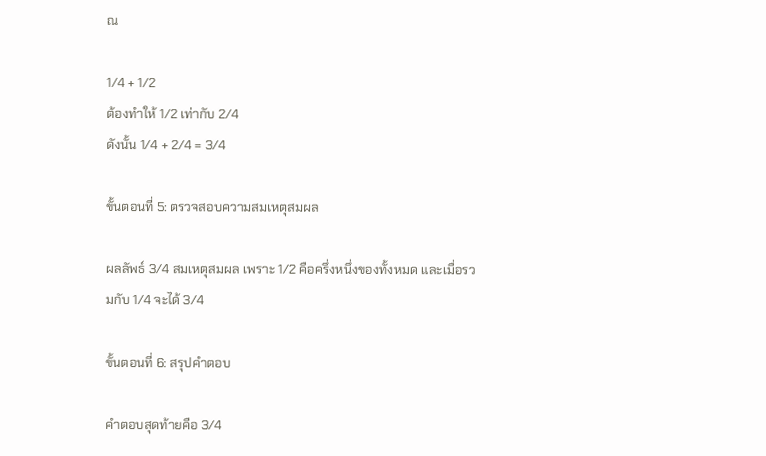ณ

1/4 + 1/2
ต้องทำให้ 1/2 เท่ากับ 2/4
ดังนั้น 1/4 + 2/4 = 3/4

ขั้นตอนที่ 5: ตรวจสอบความสมเหตุสมผล

ผลลัพธ์ 3/4 สมเหตุสมผล เพราะ 1/2 คือครึ่งหนึ่งของทั้งหมด และเมื่อรวมกับ 1/4 จะได้ 3/4

ขั้นตอนที่ 6: สรุปคำตอบ

คำตอบสุดท้ายคือ 3/4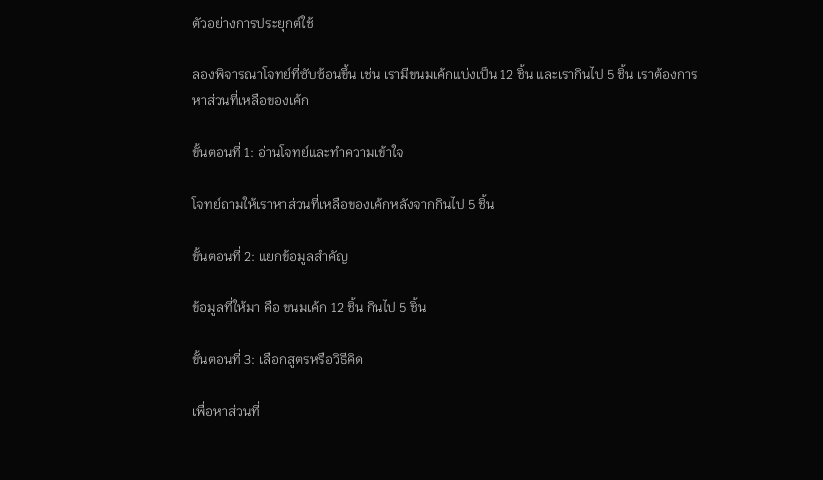ตัวอย่างการประยุกต์ใช้

ลองพิจารณาโจทย์ที่ซับซ้อนขึ้น เช่น เรามีขนมเค้กแบ่งเป็น 12 ชิ้น และเรากินไป 5 ชิ้น เราต้องการหาส่วนที่เหลือของเค้ก

ขั้นตอนที่ 1: อ่านโจทย์และทำความเข้าใจ

โจทย์ถามให้เราหาส่วนที่เหลือของเค้กหลังจากกินไป 5 ชิ้น

ขั้นตอนที่ 2: แยกข้อมูลสำคัญ

ข้อมูลที่ให้มา คือ ขนมเค้ก 12 ชิ้น กินไป 5 ชิ้น

ขั้นตอนที่ 3: เลือกสูตรหรือวิธีคิด

เพื่อหาส่วนที่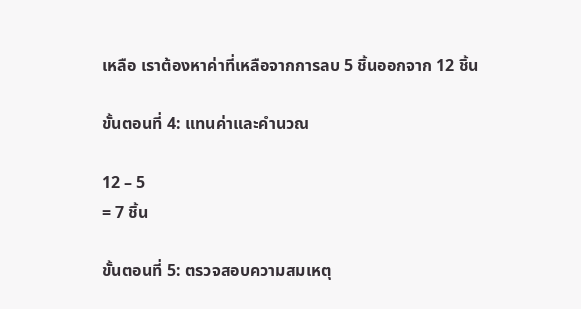เหลือ เราต้องหาค่าที่เหลือจากการลบ 5 ชิ้นออกจาก 12 ชิ้น

ขั้นตอนที่ 4: แทนค่าและคำนวณ

12 – 5
= 7 ชิ้น

ขั้นตอนที่ 5: ตรวจสอบความสมเหตุ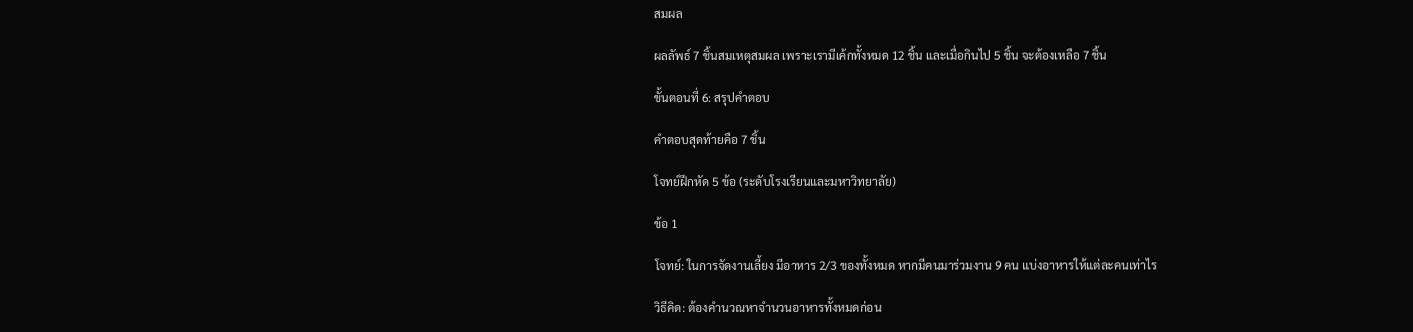สมผล

ผลลัพธ์ 7 ชิ้นสมเหตุสมผล เพราะเรามีเค้กทั้งหมด 12 ชิ้น และเมื่อกินไป 5 ชิ้น จะต้องเหลือ 7 ชิ้น

ขั้นตอนที่ 6: สรุปคำตอบ

คำตอบสุดท้ายคือ 7 ชิ้น

โจทย์ฝึกหัด 5 ข้อ (ระดับโรงเรียนและมหาวิทยาลัย)

ข้อ 1

โจทย์: ในการจัดงานเลี้ยง มีอาหาร 2/3 ของทั้งหมด หากมีคนมาร่วมงาน 9 คน แบ่งอาหารให้แต่ละคนเท่าไร

วิธีคิด: ต้องคำนวณหาจำนวนอาหารทั้งหมดก่อน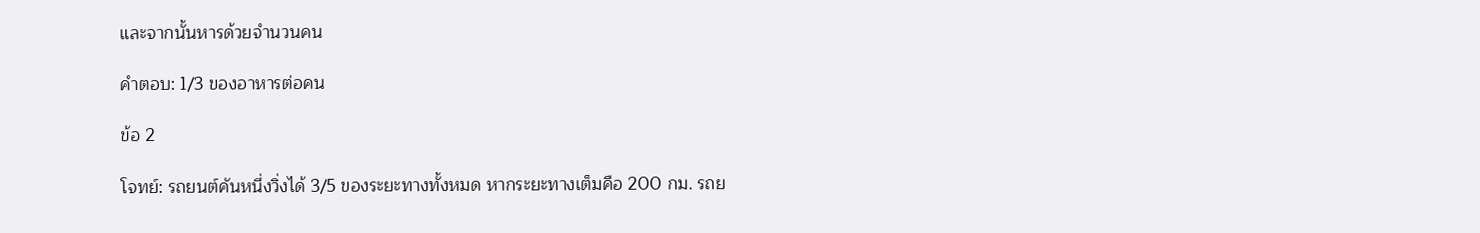และจากนั้นหารด้วยจำนวนคน

คำตอบ: 1/3 ของอาหารต่อคน

ข้อ 2

โจทย์: รถยนต์คันหนึ่งวิ่งได้ 3/5 ของระยะทางทั้งหมด หากระยะทางเต็มคือ 200 กม. รถย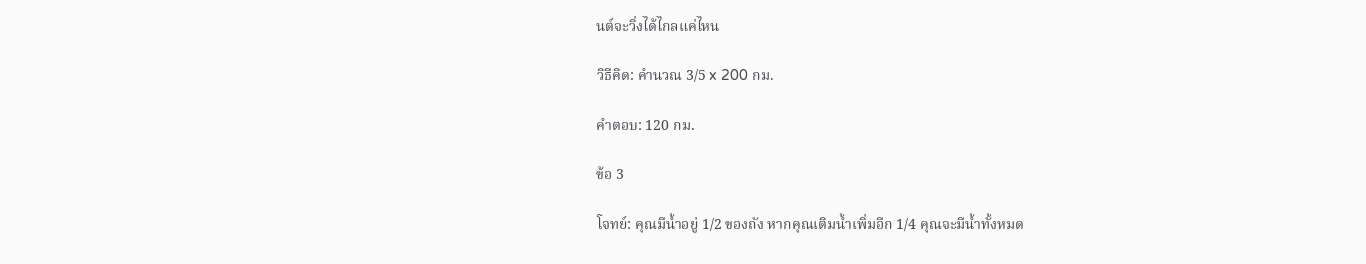นต์จะวิ่งได้ไกลแค่ไหน

วิธีคิด: คำนวณ 3/5 x 200 กม.

คำตอบ: 120 กม.

ข้อ 3

โจทย์: คุณมีน้ำอยู่ 1/2 ของถัง หากคุณเติมน้ำเพิ่มอีก 1/4 คุณจะมีน้ำทั้งหมด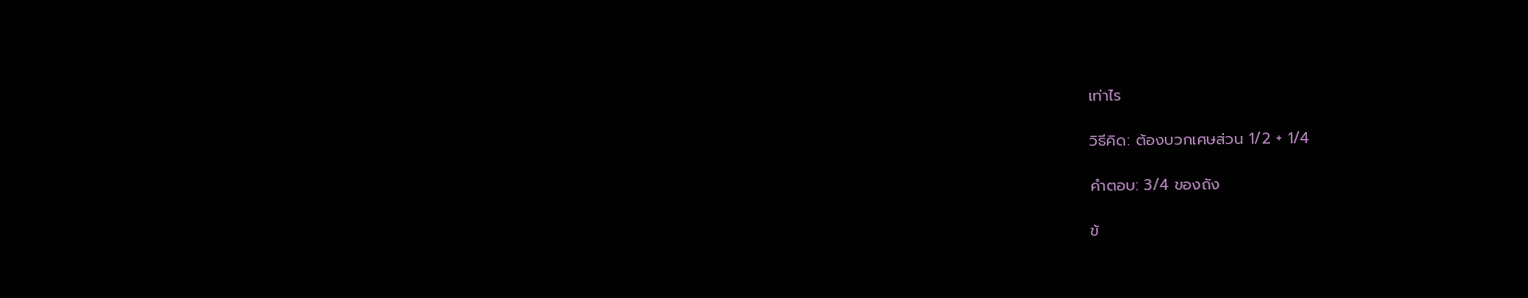เท่าไร

วิธีคิด: ต้องบวกเศษส่วน 1/2 + 1/4

คำตอบ: 3/4 ของถัง

ข้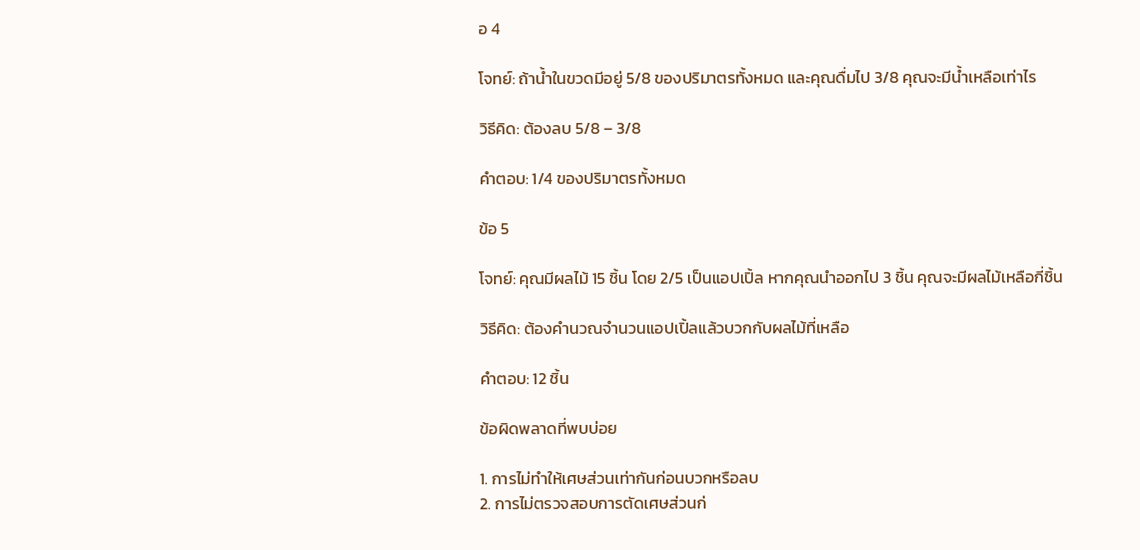อ 4

โจทย์: ถ้าน้ำในขวดมีอยู่ 5/8 ของปริมาตรทั้งหมด และคุณดื่มไป 3/8 คุณจะมีน้ำเหลือเท่าไร

วิธีคิด: ต้องลบ 5/8 – 3/8

คำตอบ: 1/4 ของปริมาตรทั้งหมด

ข้อ 5

โจทย์: คุณมีผลไม้ 15 ชิ้น โดย 2/5 เป็นแอปเปิ้ล หากคุณนำออกไป 3 ชิ้น คุณจะมีผลไม้เหลือกี่ชิ้น

วิธีคิด: ต้องคำนวณจำนวนแอปเปิ้ลแล้วบวกกับผลไม้ที่เหลือ

คำตอบ: 12 ชิ้น

ข้อผิดพลาดที่พบบ่อย

1. การไม่ทำให้เศษส่วนเท่ากันก่อนบวกหรือลบ
2. การไม่ตรวจสอบการตัดเศษส่วนก่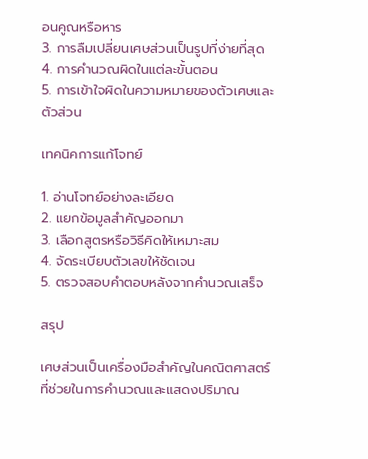อนคูณหรือหาร
3. การลืมเปลี่ยนเศษส่วนเป็นรูปที่ง่ายที่สุด
4. การคำนวณผิดในแต่ละขั้นตอน
5. การเข้าใจผิดในความหมายของตัวเศษและตัวส่วน

เทคนิคการแก้โจทย์

1. อ่านโจทย์อย่างละเอียด
2. แยกข้อมูลสำคัญออกมา
3. เลือกสูตรหรือวิธีคิดให้เหมาะสม
4. จัดระเบียบตัวเลขให้ชัดเจน
5. ตรวจสอบคำตอบหลังจากคำนวณเสร็จ

สรุป

เศษส่วนเป็นเครื่องมือสำคัญในคณิตศาสตร์ที่ช่วยในการคำนวณและแสดงปริมาณ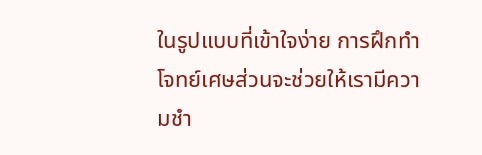ในรูปแบบที่เข้าใจง่าย การฝึกทำโจทย์เศษส่วนจะช่วยให้เรามีความชำ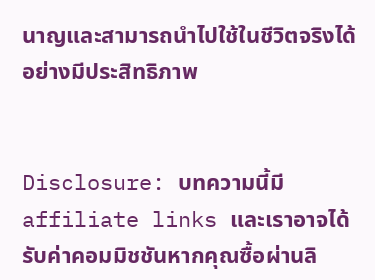นาญและสามารถนำไปใช้ในชีวิตจริงได้อย่างมีประสิทธิภาพ


Disclosure: บทความนี้มี affiliate links และเราอาจได้รับค่าคอมมิชชันหากคุณซื้อผ่านลิ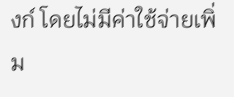งก์ โดยไม่มีค่าใช้จ่ายเพิ่ม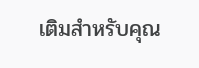เติมสำหรับคุณ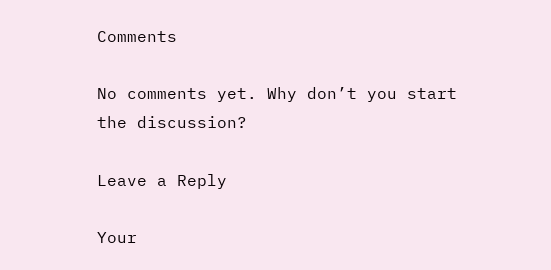Comments

No comments yet. Why don’t you start the discussion?

Leave a Reply

Your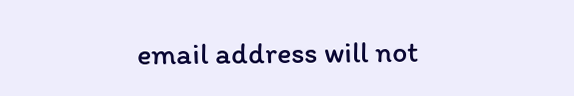email address will not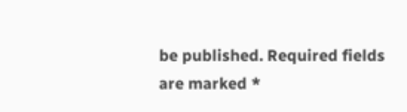be published. Required fields are marked *